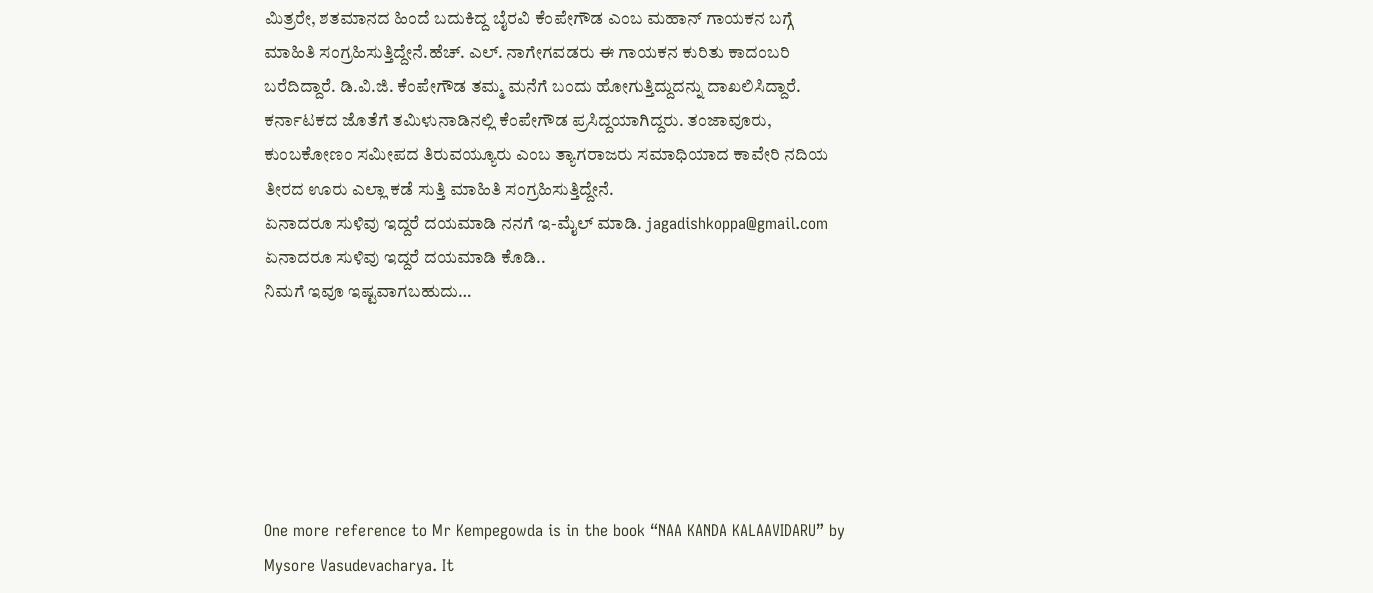ಮಿತ್ರರೇ, ಶತಮಾನದ ಹಿಂದೆ ಬದುಕಿದ್ದ ಬೈರವಿ ಕೆಂಪೇಗೌಡ ಎಂಬ ಮಹಾನ್ ಗಾಯಕನ ಬಗ್ಗೆ ಮಾಹಿತಿ ಸಂಗ್ರಹಿಸುತ್ತಿದ್ದೇನೆ.ಹೆಚ್. ಎಲ್. ನಾಗೇಗವಡರು ಈ ಗಾಯಕನ ಕುರಿತು ಕಾದಂಬರಿ ಬರೆದಿದ್ದಾರೆ. ಡಿ.ವಿ.ಜಿ. ಕೆಂಪೇಗೌಡ ತಮ್ಮ ಮನೆಗೆ ಬಂದು ಹೋಗುತ್ತಿದ್ದುದನ್ನು ದಾಖಲಿಸಿದ್ದಾರೆ. ಕರ್ನಾಟಕದ ಜೊತೆಗೆ ತಮಿಳುನಾಡಿನಲ್ಲಿ ಕೆಂಪೇಗೌಡ ಪ್ರಸಿದ್ದಯಾಗಿದ್ದರು. ತಂಜಾವೂರು, ಕುಂಬಕೋಣಂ ಸಮೀಪದ ತಿರುವಯ್ಯೂರು ಎಂಬ ತ್ಯಾಗರಾಜರು ಸಮಾಧಿಯಾದ ಕಾವೇರಿ ನದಿಯ ತೀರದ ಊರು ಎಲ್ಲಾ ಕಡೆ ಸುತ್ತಿ ಮಾಹಿತಿ ಸಂಗ್ರಹಿಸುತ್ತಿದ್ದೇನೆ.
ಏನಾದರೂ ಸುಳಿವು ಇದ್ದರೆ ದಯಮಾಡಿ ನನಗೆ ಇ-ಮೈಲ್ ಮಾಡಿ. jagadishkoppa@gmail.com
ಏನಾದರೂ ಸುಳಿವು ಇದ್ದರೆ ದಯಮಾಡಿ ಕೊಡಿ..
ನಿಮಗೆ ಇವೂ ಇಷ್ಟವಾಗಬಹುದು…






One more reference to Mr Kempegowda is in the book “NAA KANDA KALAAVIDARU” by Mysore Vasudevacharya. It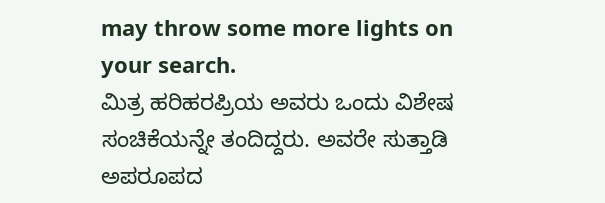may throw some more lights on your search.
ಮಿತ್ರ ಹರಿಹರಪ್ರಿಯ ಅವರು ಒಂದು ವಿಶೇಷ ಸಂಚಿಕೆಯನ್ನೇ ತಂದಿದ್ದರು. ಅವರೇ ಸುತ್ತಾಡಿ ಅಪರೂಪದ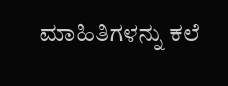ಮಾಹಿತಿಗಳನ್ನು ಕಲೆ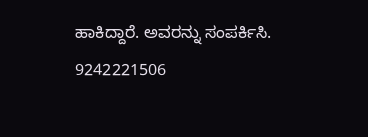ಹಾಕಿದ್ದಾರೆ. ಅವರನ್ನು ಸಂಪರ್ಕಿಸಿ.
9242221506